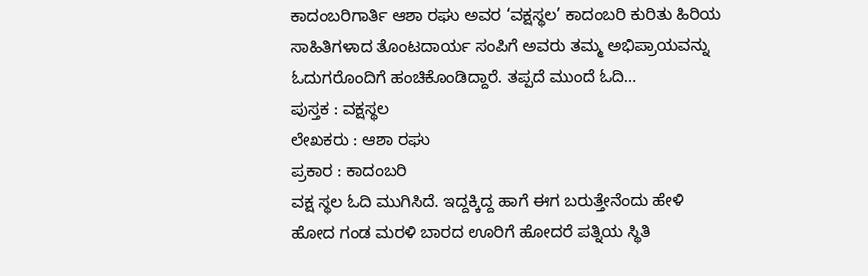ಕಾದಂಬರಿಗಾರ್ತಿ ಆಶಾ ರಘು ಅವರ ‘ವಕ್ಷಸ್ಥಲ’ ಕಾದಂಬರಿ ಕುರಿತು ಹಿರಿಯ ಸಾಹಿತಿಗಳಾದ ತೊಂಟದಾರ್ಯ ಸಂಪಿಗೆ ಅವರು ತಮ್ಮ ಅಭಿಪ್ರಾಯವನ್ನು ಓದುಗರೊಂದಿಗೆ ಹಂಚಿಕೊಂಡಿದ್ದಾರೆ. ತಪ್ಪದೆ ಮುಂದೆ ಓದಿ…
ಪುಸ್ತಕ : ವಕ್ಷಸ್ಥಲ
ಲೇಖಕರು : ಆಶಾ ರಘು
ಪ್ರಕಾರ : ಕಾದಂಬರಿ
ವಕ್ಷ ಸ್ಥಲ ಓದಿ ಮುಗಿಸಿದೆ. ಇದ್ದಕ್ಕಿದ್ದ ಹಾಗೆ ಈಗ ಬರುತ್ತೇನೆಂದು ಹೇಳಿ ಹೋದ ಗಂಡ ಮರಳಿ ಬಾರದ ಊರಿಗೆ ಹೋದರೆ ಪತ್ನಿಯ ಸ್ಥಿತಿ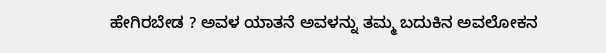ಹೇಗಿರಬೇಡ ? ಅವಳ ಯಾತನೆ ಅವಳನ್ನು ತಮ್ಮ ಬದುಕಿನ ಅವಲೋಕನ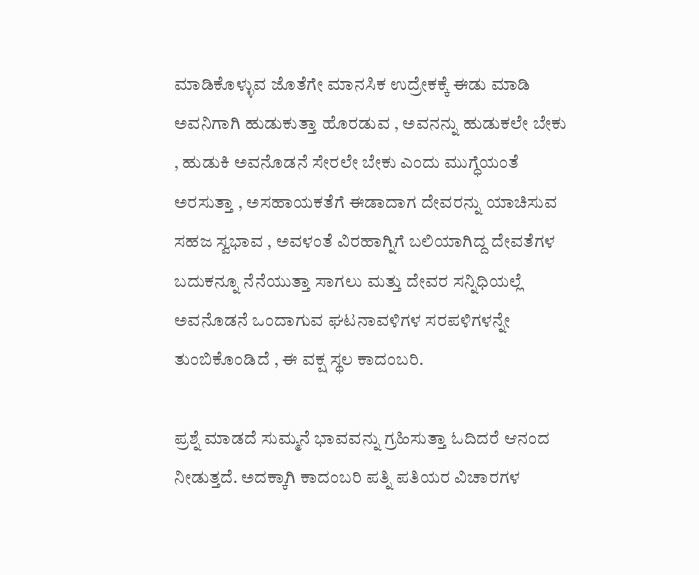ಮಾಡಿಕೊಳ್ಳುವ ಜೊತೆಗೇ ಮಾನಸಿಕ ಉದ್ರೇಕಕ್ಕೆ ಈಡು ಮಾಡಿ ಅವನಿಗಾಗಿ ಹುಡುಕುತ್ತಾ ಹೊರಡುವ , ಅವನನ್ನು ಹುಡುಕಲೇ ಬೇಕು , ಹುಡುಕಿ ಅವನೊಡನೆ ಸೇರಲೇ ಬೇಕು ಎಂದು ಮುಗ್ಧೆಯಂತೆ ಅರಸುತ್ತಾ , ಅಸಹಾಯಕತೆಗೆ ಈಡಾದಾಗ ದೇವರನ್ನು ಯಾಚಿಸುವ ಸಹಜ ಸ್ವಭಾವ , ಅವಳಂತೆ ವಿರಹಾಗ್ನಿಗೆ ಬಲಿಯಾಗಿದ್ದ ದೇವತೆಗಳ ಬದುಕನ್ನೂ ನೆನೆಯುತ್ತಾ ಸಾಗಲು ಮತ್ತು ದೇವರ ಸನ್ನಿಧಿಯಲ್ಲೆ ಅವನೊಡನೆ ಒಂದಾಗುವ ಘಟನಾವಳಿಗಳ ಸರಪಳಿಗಳನ್ನೇ ತುಂಬಿಕೊಂಡಿದೆ , ಈ ವಕ್ಷ ಸ್ಥಲ ಕಾದಂಬರಿ.

ಪ್ರಶ್ನೆ ಮಾಡದೆ ಸುಮ್ಮನೆ ಭಾವವನ್ನು ಗ್ರಹಿಸುತ್ತಾ ಓದಿದರೆ ಆನಂದ ನೀಡುತ್ತದೆ. ಅದಕ್ಕಾಗಿ ಕಾದಂಬರಿ ಪತ್ನಿ ಪತಿಯರ ವಿಚಾರಗಳ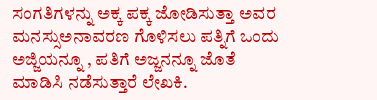ಸಂಗತಿಗಳನ್ನು ಅಕ್ಕ ಪಕ್ಕ ಜೋಡಿಸುತ್ತಾ ಅವರ ಮನಸ್ಸುಅನಾವರಣ ಗೊಳಿಸಲು ಪತ್ನಿಗೆ ಒಂದು ಅಜ್ಜಿಯನ್ನೂ , ಪತಿಗೆ ಅಜ್ಜನನ್ನೂ ಜೊತೆ ಮಾಡಿಸಿ ನಡೆಸುತ್ತಾರೆ ಲೇಖಕಿ.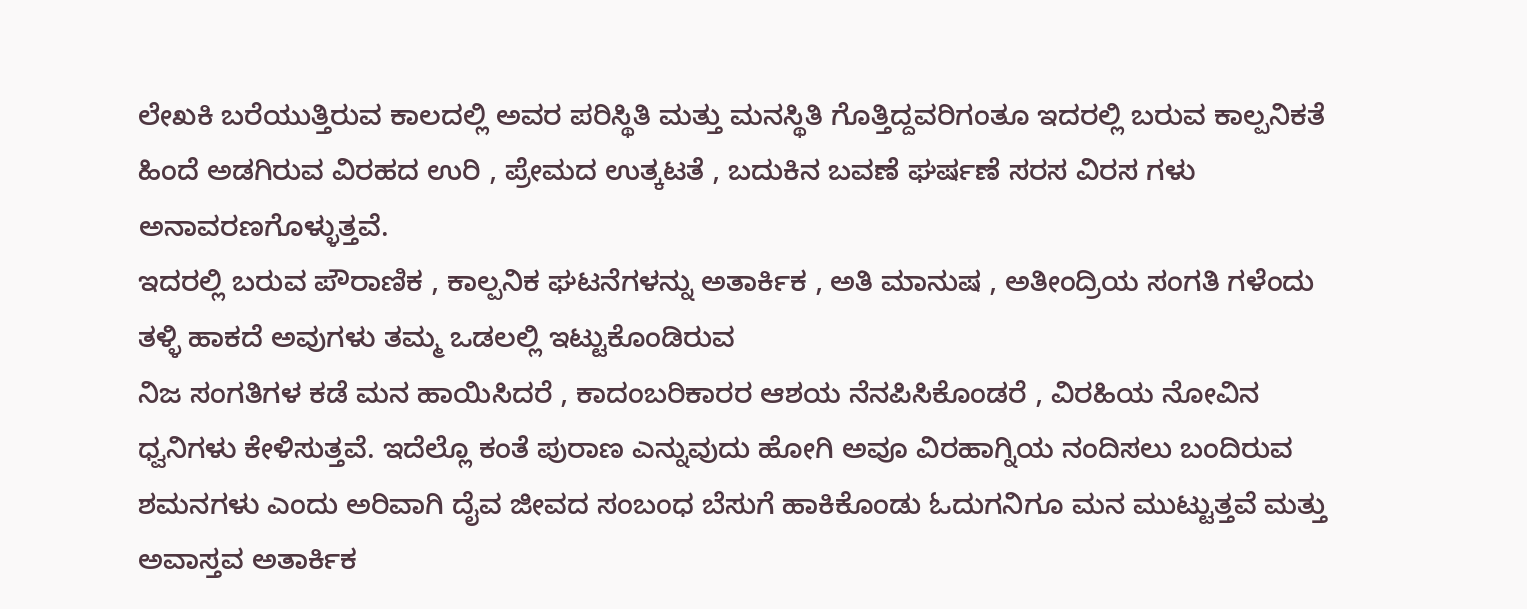ಲೇಖಕಿ ಬರೆಯುತ್ತಿರುವ ಕಾಲದಲ್ಲಿ ಅವರ ಪರಿಸ್ಥಿತಿ ಮತ್ತು ಮನಸ್ಥಿತಿ ಗೊತ್ತಿದ್ದವರಿಗಂತೂ ಇದರಲ್ಲಿ ಬರುವ ಕಾಲ್ಪನಿಕತೆ ಹಿಂದೆ ಅಡಗಿರುವ ವಿರಹದ ಉರಿ , ಪ್ರೇಮದ ಉತ್ಕಟತೆ , ಬದುಕಿನ ಬವಣೆ ಘರ್ಷಣೆ ಸರಸ ವಿರಸ ಗಳು ಅನಾವರಣಗೊಳ್ಳುತ್ತವೆ.
ಇದರಲ್ಲಿ ಬರುವ ಪೌರಾಣಿಕ , ಕಾಲ್ಪನಿಕ ಘಟನೆಗಳನ್ನು ಅತಾರ್ಕಿಕ , ಅತಿ ಮಾನುಷ , ಅತೀಂದ್ರಿಯ ಸಂಗತಿ ಗಳೆಂದು ತಳ್ಳಿ ಹಾಕದೆ ಅವುಗಳು ತಮ್ಮ ಒಡಲಲ್ಲಿ ಇಟ್ಟುಕೊಂಡಿರುವ
ನಿಜ ಸಂಗತಿಗಳ ಕಡೆ ಮನ ಹಾಯಿಸಿದರೆ , ಕಾದಂಬರಿಕಾರರ ಆಶಯ ನೆನಪಿಸಿಕೊಂಡರೆ , ವಿರಹಿಯ ನೋವಿನ ಧ್ವನಿಗಳು ಕೇಳಿಸುತ್ತವೆ. ಇದೆಲ್ಲೊ ಕಂತೆ ಪುರಾಣ ಎನ್ನುವುದು ಹೋಗಿ ಅವೂ ವಿರಹಾಗ್ನಿಯ ನಂದಿಸಲು ಬಂದಿರುವ ಶಮನಗಳು ಎಂದು ಅರಿವಾಗಿ ದೈವ ಜೀವದ ಸಂಬಂಧ ಬೆಸುಗೆ ಹಾಕಿಕೊಂಡು ಓದುಗನಿಗೂ ಮನ ಮುಟ್ಟುತ್ತವೆ ಮತ್ತು ಅವಾಸ್ತವ ಅತಾರ್ಕಿಕ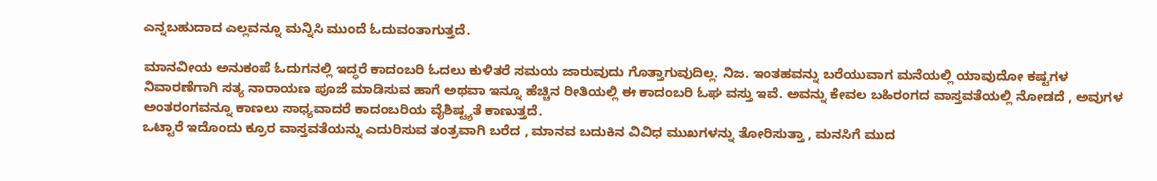ಎನ್ನಬಹುದಾದ ಎಲ್ಲವನ್ನೂ ಮನ್ನಿಸಿ ಮುಂದೆ ಓದುವಂತಾಗುತ್ತದೆ.

ಮಾನವೀಯ ಅನುಕಂಪೆ ಓದುಗನಲ್ಲಿ ಇದ್ಧರೆ ಕಾದಂಬರಿ ಓದಲು ಕುಳಿತರೆ ಸಮಯ ಜಾರುವುದು ಗೊತ್ತಾಗುವುದಿಲ್ಲ. ನಿಜ. ಇಂತಹವನ್ನು ಬರೆಯುವಾಗ ಮನೆಯಲ್ಲಿ ಯಾವುದೋ ಕಷ್ಟಗಳ ನಿವಾರಣೆಗಾಗಿ ಸತ್ಯ ನಾರಾಯಣ ಪೂಜೆ ಮಾಡಿಸುವ ಹಾಗೆ ಅಥವಾ ಇನ್ನೂ ಹೆಚ್ಚಿನ ರೀತಿಯಲ್ಲಿ ಈ ಕಾದಂಬರಿ ಓಘ ವಸ್ತು ಇವೆ. ಅವನ್ನು ಕೇವಲ ಬಹಿರಂಗದ ವಾಸ್ತವತೆಯಲ್ಲಿ ನೋಡದೆ , ಅವುಗಳ ಅಂತರಂಗವನ್ನೂ ಕಾಣಲು ಸಾಧ್ಯವಾದರೆ ಕಾದಂಬರಿಯ ವೈಶಿಷ್ಟ್ಯತೆ ಕಾಣುತ್ತದೆ.
ಒಟ್ಟಾರೆ ಇದೊಂದು ಕ್ರೂರ ವಾಸ್ತವತೆಯನ್ನು ಎದುರಿಸುವ ತಂತ್ರವಾಗಿ ಬರೆದ , ಮಾನವ ಬದುಕಿನ ವಿವಿಧ ಮುಖಗಳನ್ನು ತೋರಿಸುತ್ತಾ , ಮನಸಿಗೆ ಮುದ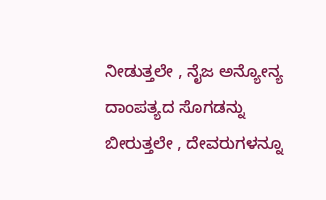ನೀಡುತ್ತಲೇ , ನೈಜ ಅನ್ಯೋನ್ಯ ದಾಂಪತ್ಯದ ಸೊಗಡನ್ನು ಬೀರುತ್ತಲೇ , ದೇವರುಗಳನ್ನೂ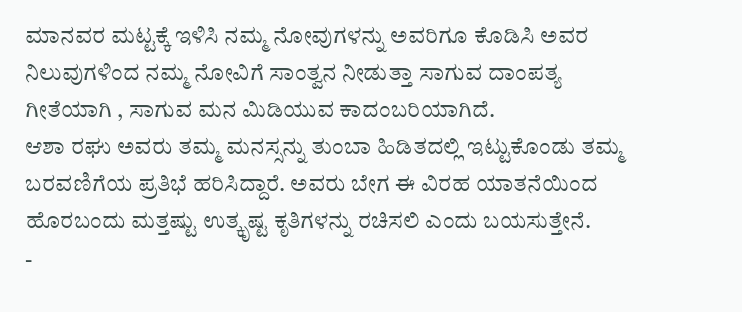ಮಾನವರ ಮಟ್ಟಕ್ಕೆ ಇಳಿಸಿ ನಮ್ಮ ನೋವುಗಳನ್ನು ಅವರಿಗೂ ಕೊಡಿಸಿ ಅವರ ನಿಲುವುಗಳಿಂದ ನಮ್ಮ ನೋವಿಗೆ ಸಾಂತ್ವನ ನೀಡುತ್ತಾ ಸಾಗುವ ದಾಂಪತ್ಯ ಗೀತೆಯಾಗಿ , ಸಾಗುವ ಮನ ಮಿಡಿಯುವ ಕಾದಂಬರಿಯಾಗಿದೆ.
ಆಶಾ ರಘು ಅವರು ತಮ್ಮ ಮನಸ್ಸನ್ನು ತುಂಬಾ ಹಿಡಿತದಲ್ಲಿ ಇಟ್ಟುಕೊಂಡು ತಮ್ಮ ಬರವಣಿಗೆಯ ಪ್ರತಿಭೆ ಹರಿಸಿದ್ದಾರೆ. ಅವರು ಬೇಗ ಈ ವಿರಹ ಯಾತನೆಯಿಂದ ಹೊರಬಂದು ಮತ್ತಷ್ಟು ಉತ್ಕೃಷ್ಟ ಕೃತಿಗಳನ್ನು ರಚಿಸಲಿ ಎಂದು ಬಯಸುತ್ತೇನೆ.
-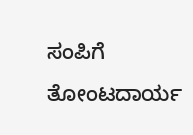ಸಂಪಿಗೆ ತೋಂಟದಾರ್ಯ